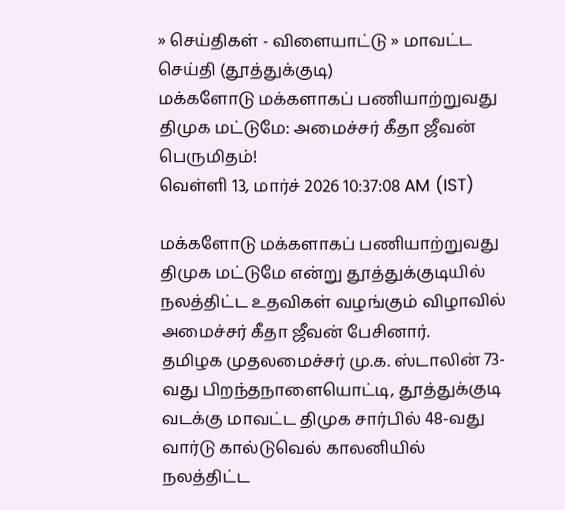» செய்திகள் - விளையாட்டு » மாவட்ட செய்தி (தூத்துக்குடி)
மக்களோடு மக்களாகப் பணியாற்றுவது திமுக மட்டுமே: அமைச்சர் கீதா ஜீவன் பெருமிதம்!
வெள்ளி 13, மார்ச் 2026 10:37:08 AM (IST)

மக்களோடு மக்களாகப் பணியாற்றுவது திமுக மட்டுமே என்று தூத்துக்குடியில் நலத்திட்ட உதவிகள் வழங்கும் விழாவில் அமைச்சர் கீதா ஜீவன் பேசினார்.
தமிழக முதலமைச்சர் மு.க. ஸ்டாலின் 73-வது பிறந்தநாளையொட்டி, தூத்துக்குடி வடக்கு மாவட்ட திமுக சார்பில் 48-வது வார்டு கால்டுவெல் காலனியில் நலத்திட்ட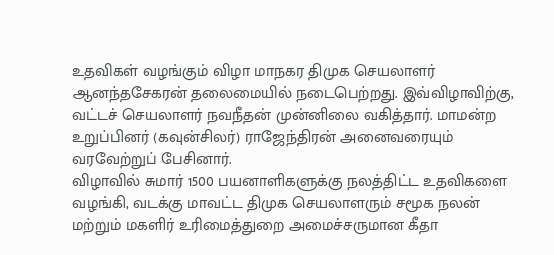உதவிகள் வழங்கும் விழா மாநகர திமுக செயலாளர் ஆனந்தசேகரன் தலைமையில் நடைபெற்றது. இவ்விழாவிற்கு, வட்டச் செயலாளர் நவநீதன் முன்னிலை வகித்தார். மாமன்ற உறுப்பினர் (கவுன்சிலர்) ராஜேந்திரன் அனைவரையும் வரவேற்றுப் பேசினார்.
விழாவில் சுமார் 1500 பயனாளிகளுக்கு நலத்திட்ட உதவிகளை வழங்கி, வடக்கு மாவட்ட திமுக செயலாளரும் சமூக நலன் மற்றும் மகளிர் உரிமைத்துறை அமைச்சருமான கீதா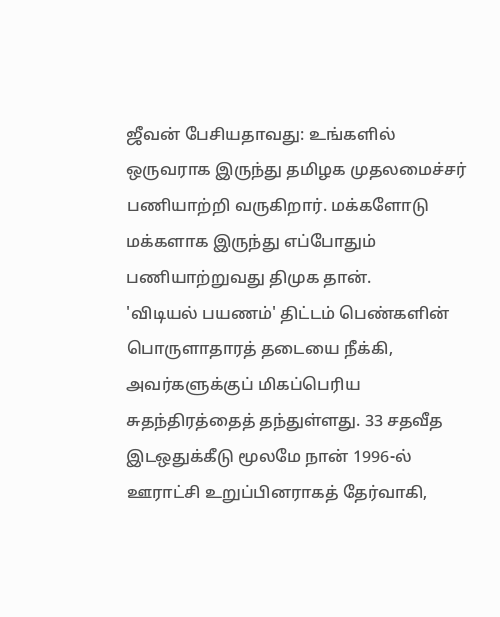ஜீவன் பேசியதாவது: உங்களில் ஒருவராக இருந்து தமிழக முதலமைச்சர் பணியாற்றி வருகிறார். மக்களோடு மக்களாக இருந்து எப்போதும் பணியாற்றுவது திமுக தான்.
'விடியல் பயணம்' திட்டம் பெண்களின் பொருளாதாரத் தடையை நீக்கி, அவர்களுக்குப் மிகப்பெரிய சுதந்திரத்தைத் தந்துள்ளது. 33 சதவீத இடஒதுக்கீடு மூலமே நான் 1996-ல் ஊராட்சி உறுப்பினராகத் தேர்வாகி,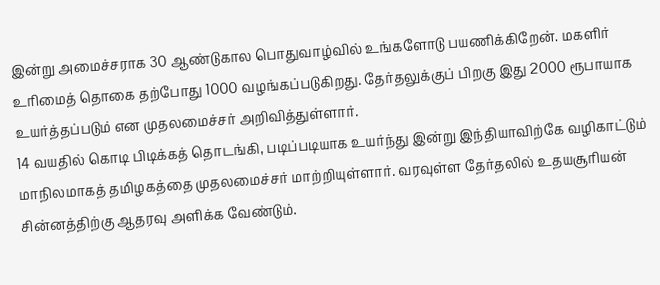இன்று அமைச்சராக 30 ஆண்டுகால பொதுவாழ்வில் உங்களோடு பயணிக்கிறேன். மகளிர் உரிமைத் தொகை தற்போது 1000 வழங்கப்படுகிறது. தேர்தலுக்குப் பிறகு இது 2000 ரூபாயாக உயர்த்தப்படும் என முதலமைச்சர் அறிவித்துள்ளார்.
14 வயதில் கொடி பிடிக்கத் தொடங்கி, படிப்படியாக உயர்ந்து இன்று இந்தியாவிற்கே வழிகாட்டும் மாநிலமாகத் தமிழகத்தை முதலமைச்சர் மாற்றியுள்ளார். வரவுள்ள தேர்தலில் உதயசூரியன் சின்னத்திற்கு ஆதரவு அளிக்க வேண்டும்.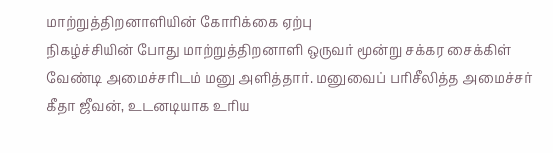மாற்றுத்திறனாளியின் கோரிக்கை ஏற்பு
நிகழ்ச்சியின் போது மாற்றுத்திறனாளி ஒருவர் மூன்று சக்கர சைக்கிள் வேண்டி அமைச்சரிடம் மனு அளித்தார். மனுவைப் பரிசீலித்த அமைச்சர் கீதா ஜீவன், உடனடியாக உரிய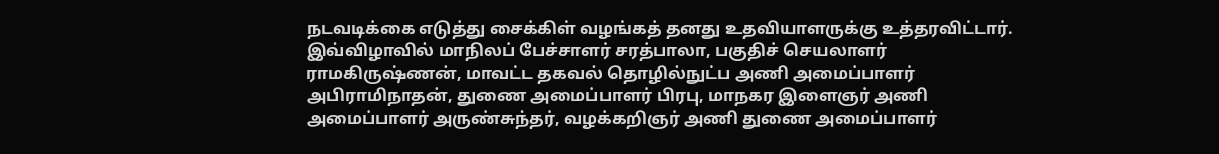நடவடிக்கை எடுத்து சைக்கிள் வழங்கத் தனது உதவியாளருக்கு உத்தரவிட்டார்.
இவ்விழாவில் மாநிலப் பேச்சாளர் சரத்பாலா, பகுதிச் செயலாளர் ராமகிருஷ்ணன், மாவட்ட தகவல் தொழில்நுட்ப அணி அமைப்பாளர் அபிராமிநாதன், துணை அமைப்பாளர் பிரபு, மாநகர இளைஞர் அணி அமைப்பாளர் அருண்சுந்தர், வழக்கறிஞர் அணி துணை அமைப்பாளர்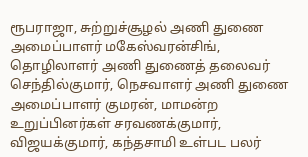ரூபராஜா, சுற்றுச்சூழல் அணி துணை அமைப்பாளர் மகேஸ்வரன்சிங், தொழிலாளர் அணி துணைத் தலைவர் செந்தில்குமார், நெசவாளர் அணி துணை அமைப்பாளர் குமரன், மாமன்ற உறுப்பினர்கள் சரவணக்குமார், விஜயக்குமார், கந்தசாமி உள்பட பலர்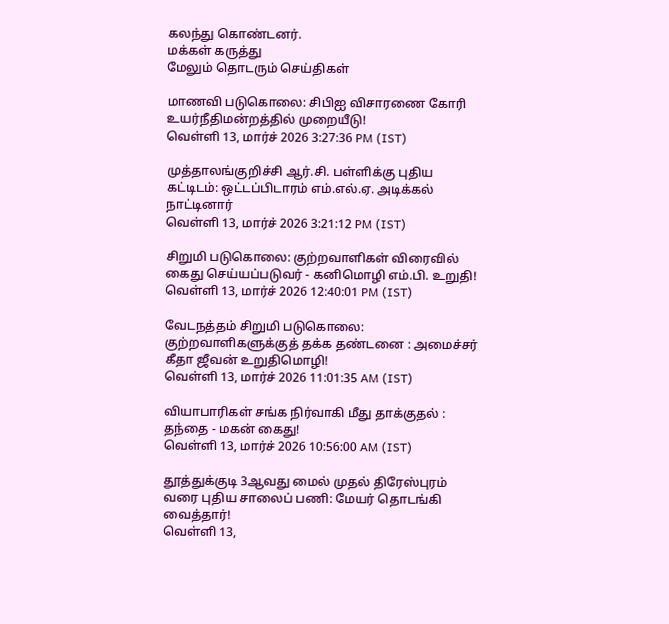கலந்து கொண்டனர்.
மக்கள் கருத்து
மேலும் தொடரும் செய்திகள்

மாணவி படுகொலை: சிபிஐ விசாரணை கோரி உயர்நீதிமன்றத்தில் முறையீடு!
வெள்ளி 13, மார்ச் 2026 3:27:36 PM (IST)

முத்தாலங்குறிச்சி ஆர்.சி. பள்ளிக்கு புதிய கட்டிடம்: ஒட்டப்பிடாரம் எம்.எல்.ஏ. அடிக்கல் நாட்டினார்
வெள்ளி 13, மார்ச் 2026 3:21:12 PM (IST)

சிறுமி படுகொலை: குற்றவாளிகள் விரைவில் கைது செய்யப்படுவர் - கனிமொழி எம்.பி. உறுதி!
வெள்ளி 13, மார்ச் 2026 12:40:01 PM (IST)

வேடநத்தம் சிறுமி படுகொலை: குற்றவாளிகளுக்குத் தக்க தண்டனை : அமைச்சர் கீதா ஜீவன் உறுதிமொழி!
வெள்ளி 13, மார்ச் 2026 11:01:35 AM (IST)

வியாபாரிகள் சங்க நிர்வாகி மீது தாக்குதல் : தந்தை - மகன் கைது!
வெள்ளி 13, மார்ச் 2026 10:56:00 AM (IST)

தூத்துக்குடி 3ஆவது மைல் முதல் திரேஸ்புரம் வரை புதிய சாலைப் பணி: மேயர் தொடங்கி வைத்தார்!
வெள்ளி 13,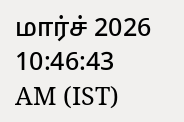மார்ச் 2026 10:46:43 AM (IST)